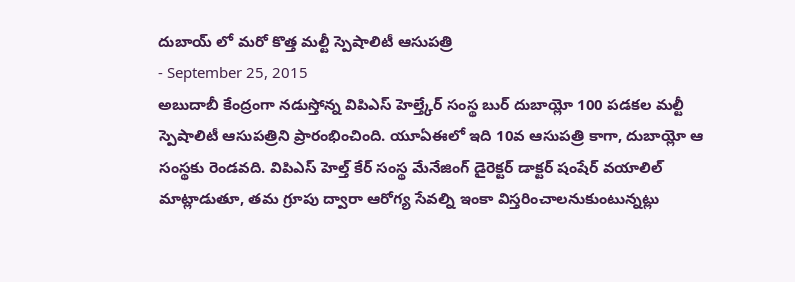దుబాయ్ లో మరో కొత్త మల్టీ స్పెషాలిటీ ఆసుపత్రి
- September 25, 2015
అబుదాబీ కేంద్రంగా నడుస్తోన్న విపిఎస్ హెల్త్కేర్ సంస్థ బుర్ దుబాయ్లో 100 పడకల మల్టీ స్పెషాలిటీ ఆసుపత్రిని ప్రారంభించింది. యూఏఈలో ఇది 10వ ఆసుపత్రి కాగా, దుబాయ్లో ఆ సంస్థకు రెండవది. విపిఎస్ హెల్త్ కేర్ సంస్థ మేనేజింగ్ డైరెక్టర్ డాక్టర్ షంషేర్ వయాలిల్ మాట్లాడుతూ, తమ గ్రూపు ద్వారా ఆరోగ్య సేవల్ని ఇంకా విస్తరించాలనుకుంటున్నట్లు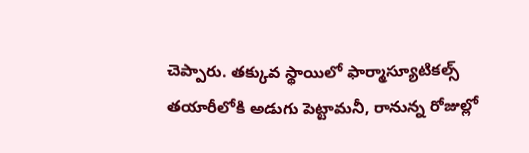చెప్పారు. తక్కువ స్థాయిలో ఫార్మాస్యూటికల్స్ తయారీలోకి అడుగు పెట్టామనీ, రానున్న రోజుల్లో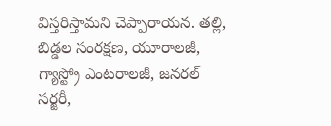విస్తరిస్తామని చెప్పారాయన. తల్లి, బిడ్డల సంరక్షణ, యూరాలజీ, గ్యాస్ట్రో ఎంటరాలజీ, జనరల్ సర్జరీ,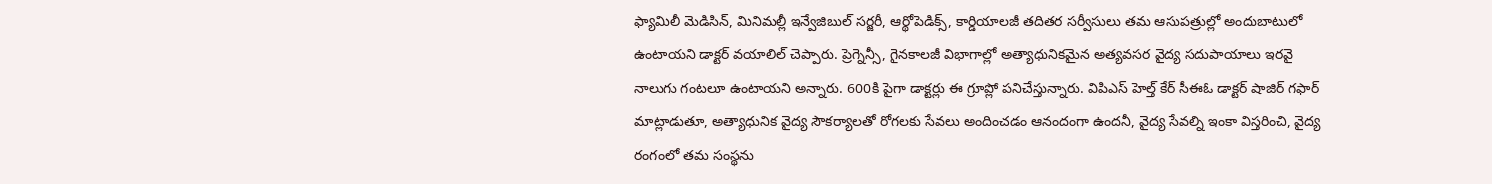ఫ్యామిలీ మెడిసిన్, మినిమల్లీ ఇన్వేజిబుల్ సర్జరీ, ఆర్థోపెడిక్స్, కార్డియాలజీ తదితర సర్వీసులు తమ ఆసుపత్రుల్లో అందుబాటులో ఉంటాయని డాక్టర్ వయాలిల్ చెప్పారు. ప్రెగ్నెన్సీ, గైనకాలజీ విభాగాల్లో అత్యాధునికమైన అత్యవసర వైద్య సదుపాయాలు ఇరవై నాలుగు గంటలూ ఉంటాయని అన్నారు. 600కి పైగా డాక్టర్లు ఈ గ్రూప్లో పనిచేస్తున్నారు. విపిఎస్ హెల్త్ కేర్ సీఈఓ డాక్టర్ షాజిర్ గఫార్ మాట్లాడుతూ, అత్యాధునిక వైద్య సౌకర్యాలతో రోగలకు సేవలు అందించడం ఆనందంగా ఉందనీ, వైద్య సేవల్ని ఇంకా విస్తరించి, వైద్య రంగంలో తమ సంస్థను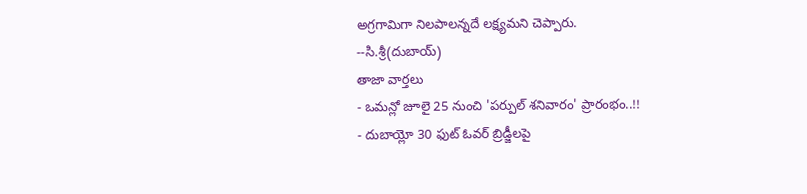అగ్రగామిగా నిలపాలన్నదే లక్ష్యమని చెప్పారు.
--సి.శ్రీ(దుబాయ్)
తాజా వార్తలు
- ఒమన్లో జూలై 25 నుంచి 'పర్పుల్ శనివారం' ప్రారంభం..!!
- దుబాయ్లో 30 ఫుట్ ఓవర్ బ్రిడ్జీలపై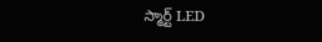స్మార్ట్ LED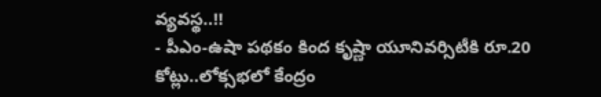వ్యవస్థ..!!
- పీఎం-ఉషా పథకం కింద కృష్ణా యూనివర్సిటీకి రూ.20 కోట్లు..లోక్సభలో కేంద్రం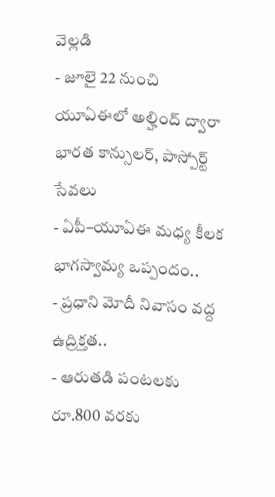వెల్లడి
- జూలై 22 నుంచి యూఏఈలో అల్హింద్ ద్వారా భారత కాన్సులర్, పాస్పోర్ట్ సేవలు
- ఏపీ–యూఏఈ మధ్య కీలక భాగస్వామ్య ఒప్పందం..
- ప్రధాని మోదీ నివాసం వద్ద ఉద్రిక్తత..
- ఆరుతడి పంటలకు రూ.800 వరకు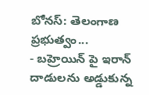బోనస్: తెలంగాణ ప్రభుత్వం...
- బహ్రెయిన్ పై ఇరాన్ దాడులను అడ్డుకున్న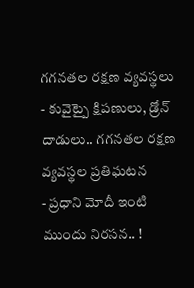గగనతల రక్షణ వ్యవస్థలు
- కువైట్పై క్షిపణులు, డ్రోన్ దాడులు.. గగనతల రక్షణ వ్యవస్థల ప్రతిఘటన
- ప్రధాని మోదీ ఇంటి ముందు నిరసన.. !